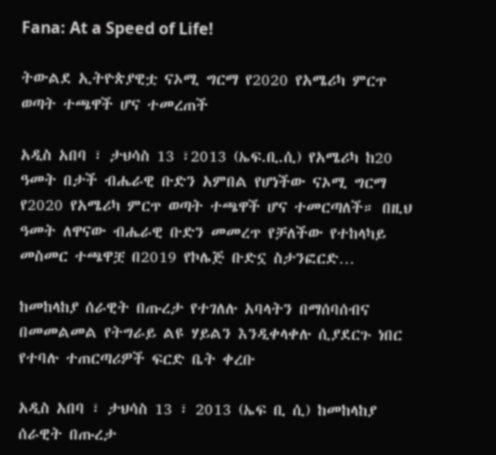Fana: At a Speed of Life!

ትውልደ ኢትዮጵያዊቷ ናኦሚ ግርማ የ2020 የአሜሪካ ምርጥ ወጣት ተጫዋች ሆና ተመረጠች

አዲስ አበባ ፣ ታህሳስ 13 ፣2013 (ኤፍ.ቢ.ሲ) የአሜሪካ ከ20 ዓመት በታች ብሔራዊ ቡድን አምበል የሆነችው ናኦሚ ግርማ የ2020 የአሜሪካ ምርጥ ወጣት ተጫዋች ሆና ተመርጣለች። በዚህ ዓመት ለዋናው ብሔራዊ ቡድን መመረጥ የቻለችው የተከላካይ መስመር ተጫዋቿ በ2019 የኮሌጅ ቡድኗ ስታንፎርድ…

ከመከላከያ ሰራዊት በጡረታ የተገለሉ አባላትን በማሰባሰብና በመመልመል የትግራይ ልዩ ሃይልን እንዲቀላቀሉ ሲያደርጉ ነበር የተባሉ ተጠርጣሪዎች ፍርድ ቤት ቀረቡ

አዲስ አበባ ፣ ታህሳስ 13 ፣ 2013 (ኤፍ ቢ ሲ) ከመከላከያ ሰራዊት በጡረታ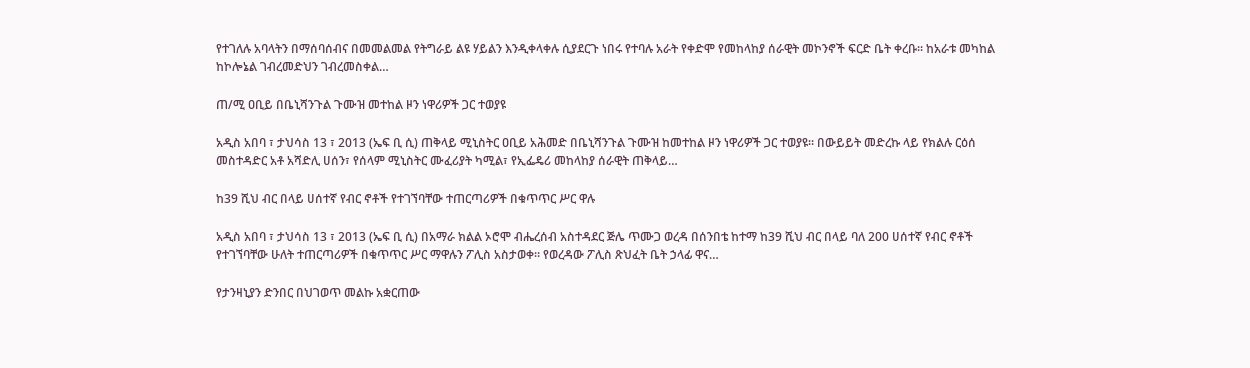የተገለሉ አባላትን በማሰባሰብና በመመልመል የትግራይ ልዩ ሃይልን እንዲቀላቀሉ ሲያደርጉ ነበሩ የተባሉ አራት የቀድሞ የመከላከያ ሰራዊት መኮንኖች ፍርድ ቤት ቀረቡ፡፡ ከአራቱ መካከል ከኮሎኔል ገብረመድህን ገብረመስቀል…

ጠ/ሚ ዐቢይ በቤኒሻንጉል ጉሙዝ መተከል ዞን ነዋሪዎች ጋር ተወያዩ

አዲስ አበባ ፣ ታህሳስ 13 ፣ 2013 (ኤፍ ቢ ሲ) ጠቅላይ ሚኒስትር ዐቢይ አሕመድ በቤኒሻንጉል ጉሙዝ ከመተከል ዞን ነዋሪዎች ጋር ተወያዩ። በውይይት መድረኩ ላይ የክልሉ ርዕሰ መስተዳድር አቶ አሻድሊ ሀሰን፣ የሰላም ሚኒስትር ሙፈሪያት ካሚል፣ የኢፌዴሪ መከላከያ ሰራዊት ጠቅላይ…

ከ39 ሺህ ብር በላይ ሀሰተኛ የብር ኖቶች የተገኘባቸው ተጠርጣሪዎች በቁጥጥር ሥር ዋሉ

አዲስ አበባ ፣ ታህሳስ 13 ፣ 2013 (ኤፍ ቢ ሲ) በአማራ ክልል ኦሮሞ ብሔረሰብ አስተዳደር ጅሌ ጥሙጋ ወረዳ በሰንበቴ ከተማ ከ39 ሺህ ብር በላይ ባለ 200 ሀሰተኛ የብር ኖቶች የተገኘባቸው ሁለት ተጠርጣሪዎች በቁጥጥር ሥር ማዋሉን ፖሊስ አስታወቀ። የወረዳው ፖሊስ ጽህፈት ቤት ኃላፊ ዋና…

የታንዛኒያን ድንበር በህገወጥ መልኩ አቋርጠው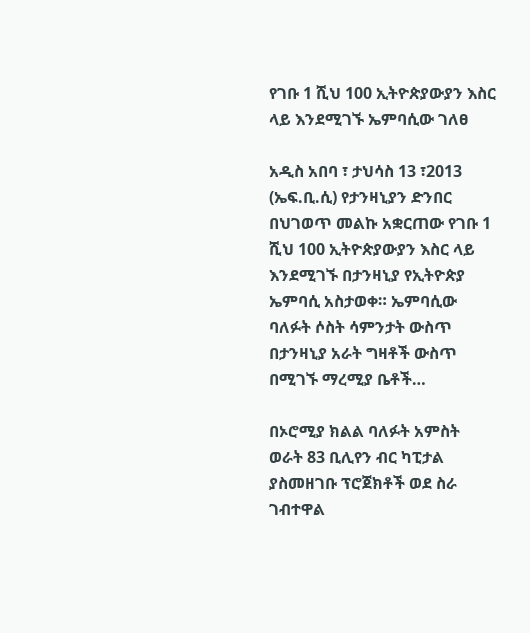የገቡ 1 ሺህ 100 ኢትዮጵያውያን እስር ላይ እንደሚገኙ ኤምባሲው ገለፀ

አዲስ አበባ ፣ ታህሳስ 13 ፣2013 (ኤፍ.ቢ.ሲ) የታንዛኒያን ድንበር በህገወጥ መልኩ አቋርጠው የገቡ 1 ሺህ 100 ኢትዮጵያውያን እስር ላይ እንደሚገኙ በታንዛኒያ የኢትዮጵያ ኤምባሲ አስታወቀ። ኤምባሲው ባለፉት ሶስት ሳምንታት ውስጥ በታንዛኒያ አራት ግዛቶች ውስጥ በሚገኙ ማረሚያ ቤቶች…

በኦሮሚያ ክልል ባለፉት አምስት ወራት 83 ቢሊየን ብር ካፒታል ያስመዘገቡ ፕሮጀክቶች ወደ ስራ ገብተዋል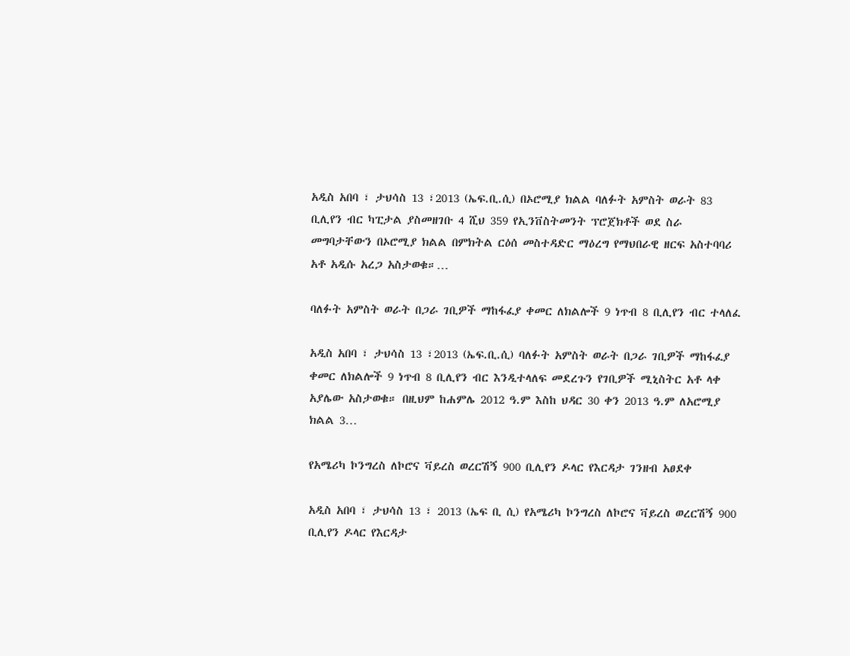አዲስ አበባ ፣ ታህሳስ 13 ፣2013 (ኤፍ.ቢ.ሲ) በኦሮሚያ ክልል ባለፉት አምስት ወራት 83 ቢሊየን ብር ካፒታል ያስመዘገቡ 4 ሺህ 359 የኢንቨስትመንት ፕሮጀክቶች ወደ ስራ መግባታቸውን በኦሮሚያ ክልል በምክትል ርዕሰ መስተዳድር ማዕረግ የማህበራዊ ዘርፍ አስተባባሪ አቶ አዲሱ አረጋ አስታወቁ።…

ባለፉት አምስት ወራት በጋራ ገቢዎች ማከፋፈያ ቀመር ለክልሎች 9 ነጥብ 8 ቢሊየን ብር ተላለፈ

አዲስ አበባ ፣ ታህሳስ 13 ፣2013 (ኤፍ.ቢ.ሲ) ባለፉት አምስት ወራት በጋራ ገቢዎች ማከፋፈያ ቀመር ለክልሎች 9 ነጥብ 8 ቢሊየን ብር እንዲተላለፍ መደረጉን የገቢዎች ሚኒስትር አቶ ላቀ አያሌው አስታወቁ። በዚህም ከሐምሌ 2012 ዓ.ም እስከ ህዳር 30 ቀን 2013 ዓ.ም ለአሮሚያ ክልል 3…

የአሜሪካ ኮንግረስ ለኮሮና ቫይረስ ወረርሽኝ 900 ቢሊየን ዶላር የእርዳታ ገንዘብ አፀደቀ

አዲስ አበባ ፣ ታህሳስ 13 ፣ 2013 (ኤፍ ቢ ሲ) የአሜሪካ ኮንግረስ ለኮሮና ቫይረስ ወረርሽኝ 900 ቢሊየን ዶላር የእርዳታ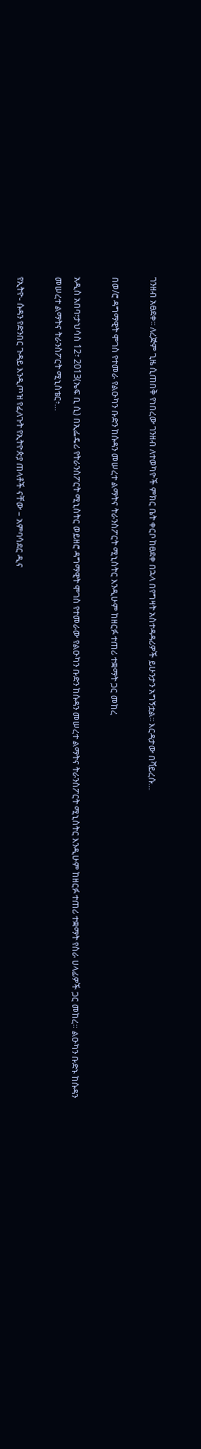ገንዘብ አፀደቀ፡፡ ለረጅም ጊዜ ሲጠበቅ የነበረው ገንዘብ ለተወካዮች ምክር ቤት ቀርቦ ከፀደቀ በኋላ በየግዛት አስተዳዳሪዎች ይሁንታን አግኝቷል፡፡ እርዳታው በቫይረሱ…

በወ/ሮ ዳግማዊት ሞገስ የተመራ የልዑካን ቡድን ከሱዳን መሠረተ ልማትና ትራንስፖርት ሚኒስትር እንዲሁም ከዘርፉ ተጠሪ ተቋማት ጋር መከረ

አዲስ አበባ፣ታህሳስ 12፣ 2013(ኤፍ ቢ ሲ) በኢፌዴሪ የትራንስፖርት ሚኒስትር ወይዘሮ ዳግማዊት ሞገስ የተመራው የልዑካን ቡድን ከሱዳን መሠረተ ልማትና ትራንስፖርት ሚኒስትር እንዲሁም ከዘርፉ ተጠሪ ተቋማት የስራ ሀላፊዎች ጋር መከረ። ልዑካን ቡድኑ ከሱዳን መሠረተ ልማትና ትራንስፖርት ሚኒስቴር፥…

የኢትዮ- ሱዳን የድንበር ጉዳይ እንዲጦዝ የፈለጉት የኢትዮጵያ ጠላቶች ናቸው – አምባሳደር ዲና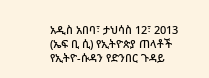አዲስ አበባ፣ ታህሳስ 12፣ 2013 (ኤፍ ቢ ሲ) የኢትዮጵያ ጠላቶች የኢትዮ-ሱዳን የድንበር ጉዳይ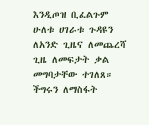እንዲጦዝ ቢፈልጉም ሁለቱ ሀገራቱ ጉዳዩን ለአንድ ጊዜና ለመጨረሻ ጊዜ ለመፍታት ቃል መግባታቸው ተገለጸ። ችግሩን ለማስፋት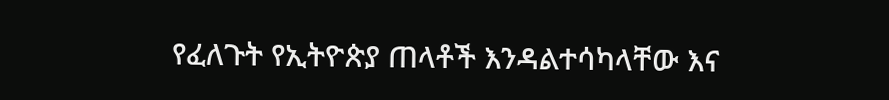የፈለጉት የኢትዮጵያ ጠላቶች እንዳልተሳካላቸው እና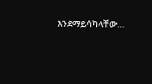እንደማይሳካላቸው…